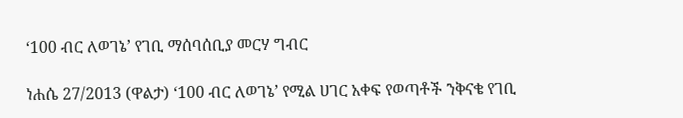‘100 ብር ለወገኔ’ የገቢ ማሰባሰቢያ መርሃ ግብር

ነሐሴ 27/2013 (ዋልታ) ‘100 ብር ለወገኔ’ የሚል ሀገር አቀፍ የወጣቶች ንቅናቄ የገቢ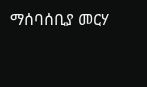ማሰባሰቢያ መርሃ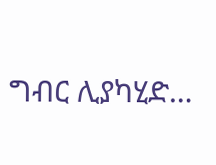ግብር ሊያካሂድ…